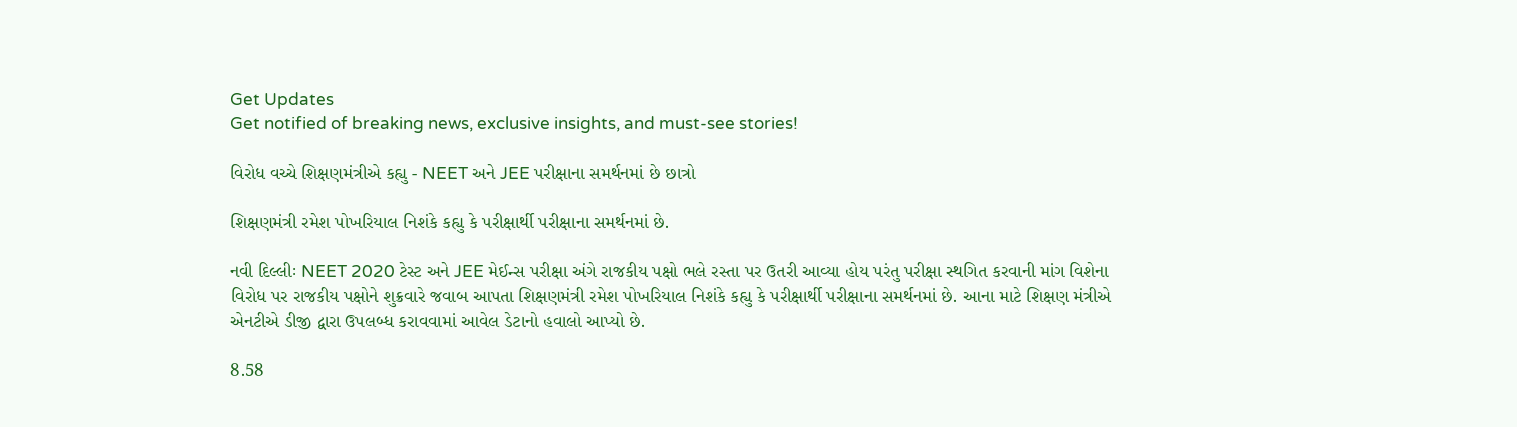Get Updates
Get notified of breaking news, exclusive insights, and must-see stories!

વિરોધ વચ્ચે શિક્ષણમંત્રીએ કહ્યુ - NEET અને JEE પરીક્ષાના સમર્થનમાં છે છાત્રો

શિક્ષણમંત્રી રમેશ પોખરિયાલ નિશંકે કહ્યુ કે પરીક્ષાર્થી પરીક્ષાના સમર્થનમાં છે.

નવી દિલ્લીઃ NEET 2020 ટેસ્ટ અને JEE મેઈન્સ પરીક્ષા અંગે રાજકીય પક્ષો ભલે રસ્તા પર ઉતરી આવ્યા હોય પરંતુ પરીક્ષા સ્થગિત કરવાની માંગ વિશેના વિરોધ પર રાજકીય પક્ષોને શુક્રવારે જવાબ આપતા શિક્ષણમંત્રી રમેશ પોખરિયાલ નિશંકે કહ્યુ કે પરીક્ષાર્થી પરીક્ષાના સમર્થનમાં છે. આના માટે શિક્ષણ મંત્રીએ એનટીએ ડીજી દ્વારા ઉપલબ્ધ કરાવવામાં આવેલ ડેટાનો હવાલો આપ્યો છે.

8.58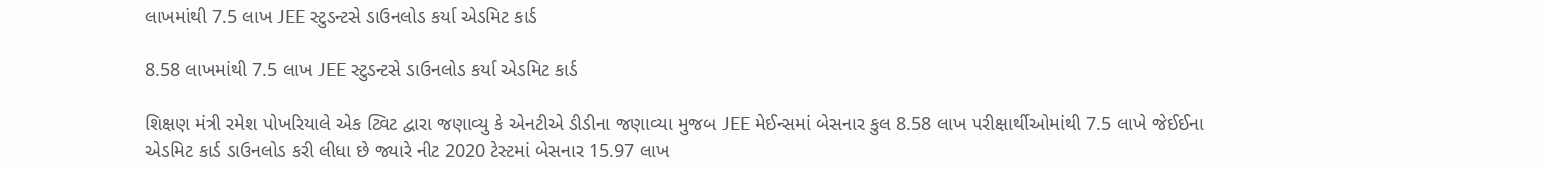લાખમાંથી 7.5 લાખ JEE સ્ટુડન્ટસે ડાઉનલોડ કર્યા એડમિટ કાર્ડ

8.58 લાખમાંથી 7.5 લાખ JEE સ્ટુડન્ટસે ડાઉનલોડ કર્યા એડમિટ કાર્ડ

શિક્ષણ મંત્રી રમેશ પોખરિયાલે એક ટ્વિટ દ્વારા જણાવ્યુ કે એનટીએ ડીડીના જણાવ્યા મુજબ JEE મેઈન્સમાં બેસનાર કુલ 8.58 લાખ પરીક્ષાર્થીઓમાંથી 7.5 લાખે જેઈઈના એડમિટ કાર્ડ ડાઉનલોડ કરી લીધા છે જ્યારે નીટ 2020 ટેસ્ટમાં બેસનાર 15.97 લાખ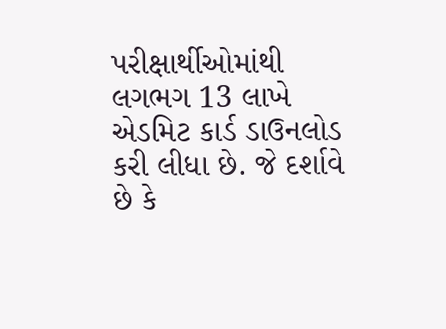પરીક્ષાર્થીઓમાંથી લગભગ 13 લાખે એડમિટ કાર્ડ ડાઉનલોડ કરી લીધા છે. જે દર્શાવે છે કે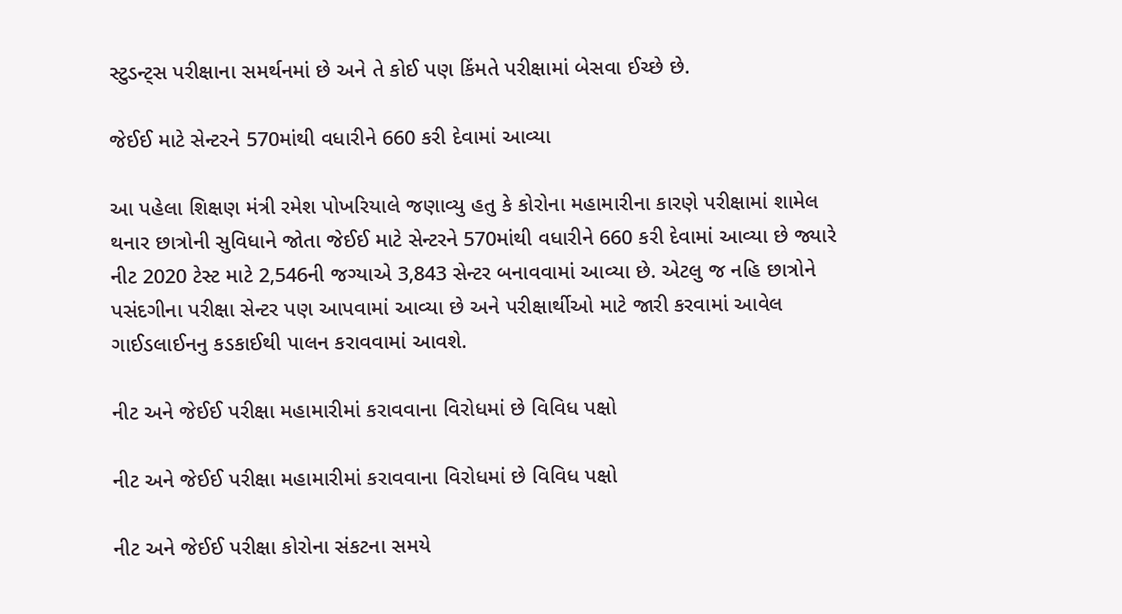સ્ટુડન્ટ્સ પરીક્ષાના સમર્થનમાં છે અને તે કોઈ પણ કિંમતે પરીક્ષામાં બેસવા ઈચ્છે છે.

જેઈઈ માટે સેન્ટરને 570માંથી વધારીને 660 કરી દેવામાં આવ્યા

આ પહેલા શિક્ષણ મંત્રી રમેશ પોખરિયાલે જણાવ્યુ હતુ કે કોરોના મહામારીના કારણે પરીક્ષામાં શામેલ થનાર છાત્રોની સુવિધાને જોતા જેઈઈ માટે સેન્ટરને 570માંથી વધારીને 660 કરી દેવામાં આવ્યા છે જ્યારે નીટ 2020 ટેસ્ટ માટે 2,546ની જગ્યાએ 3,843 સેન્ટર બનાવવામાં આવ્યા છે. એટલુ જ નહિ છાત્રોને પસંદગીના પરીક્ષા સેન્ટર પણ આપવામાં આવ્યા છે અને પરીક્ષાર્થીઓ માટે જારી કરવામાં આવેલ ગાઈડલાઈનનુ કડકાઈથી પાલન કરાવવામાં આવશે.

નીટ અને જેઈઈ પરીક્ષા મહામારીમાં કરાવવાના વિરોધમાં છે વિવિધ પક્ષો

નીટ અને જેઈઈ પરીક્ષા મહામારીમાં કરાવવાના વિરોધમાં છે વિવિધ પક્ષો

નીટ અને જેઈઈ પરીક્ષા કોરોના સંકટના સમયે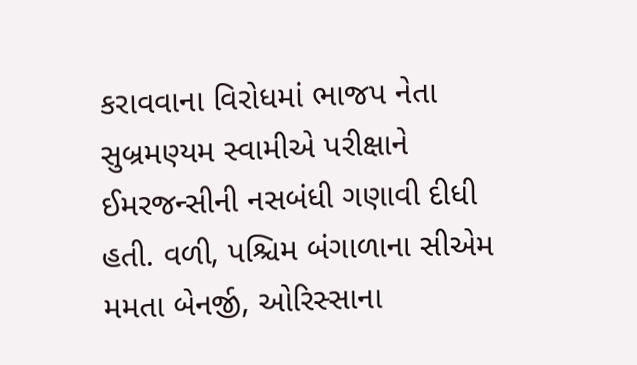કરાવવાના વિરોધમાં ભાજપ નેતા સુબ્રમણ્યમ સ્વામીએ પરીક્ષાને ઈમરજન્સીની નસબંધી ગણાવી દીધી હતી. વળી, પશ્ચિમ બંગાળાના સીએમ મમતા બેનર્જી, ઓરિસ્સાના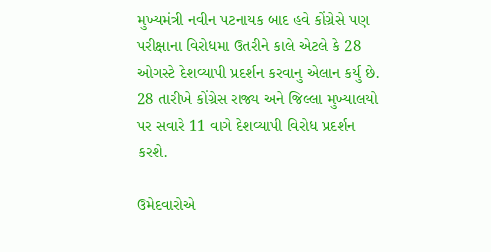મુખ્યમંત્રી નવીન પટનાયક બાદ હવે કોંગ્રેસે પણ પરીક્ષાના વિરોધમા ઉતરીને કાલે એટલે કે 28 ઓગસ્ટે દેશવ્યાપી પ્રદર્શન કરવાનુ એલાન કર્યુ છે. 28 તારીખે કોંગ્રેસ રાજ્ય અને જિલ્લા મુખ્યાલયો પર સવારે 11 વાગે દેશવ્યાપી વિરોધ પ્રદર્શન કરશે.

ઉમેદવારોએ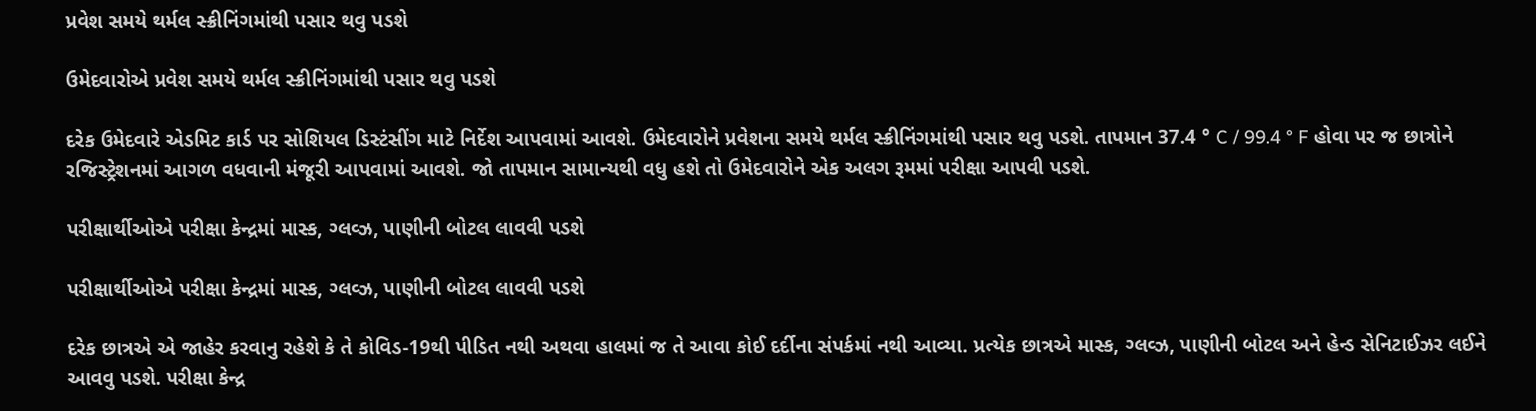પ્રવેશ સમયે થર્મલ સ્ક્રીનિંગમાંથી પસાર થવુ પડશે

ઉમેદવારોએ પ્રવેશ સમયે થર્મલ સ્ક્રીનિંગમાંથી પસાર થવુ પડશે

દરેક ઉમેદવારે એડમિટ કાર્ડ પર સોશિયલ ડિસ્ટંસીંગ માટે નિર્દેશ આપવામાં આવશે. ઉમેદવારોને પ્રવેશના સમયે થર્મલ સ્ક્રીનિંગમાંથી પસાર થવુ પડશે. તાપમાન 37.4 ° C / 99.4 ° F હોવા પર જ છાત્રોને રજિસ્ટ્રેશનમાં આગળ વધવાની મંજૂરી આપવામાં આવશે. જો તાપમાન સામાન્યથી વધુ હશે તો ઉમેદવારોને એક અલગ રૂમમાં પરીક્ષા આપવી પડશે.

પરીક્ષાર્થીઓએ પરીક્ષા કેન્દ્રમાં માસ્ક, ગ્લવ્ઝ, પાણીની બોટલ લાવવી પડશે

પરીક્ષાર્થીઓએ પરીક્ષા કેન્દ્રમાં માસ્ક, ગ્લવ્ઝ, પાણીની બોટલ લાવવી પડશે

દરેક છાત્રએ એ જાહેર કરવાનુ રહેશે કે તે કોવિડ-19થી પીડિત નથી અથવા હાલમાં જ તે આવા કોઈ દર્દીના સંપર્કમાં નથી આવ્યા. પ્રત્યેક છાત્રએ માસ્ક, ગ્લવ્ઝ, પાણીની બોટલ અને હેન્ડ સેનિટાઈઝર લઈને આવવુ પડશે. પરીક્ષા કેન્દ્ર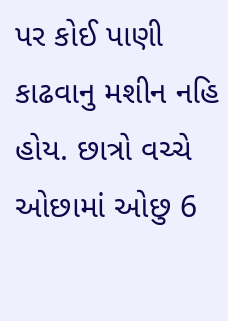પર કોઈ પાણી કાઢવાનુ મશીન નહિ હોય. છાત્રો વચ્ચે ઓછામાં ઓછુ 6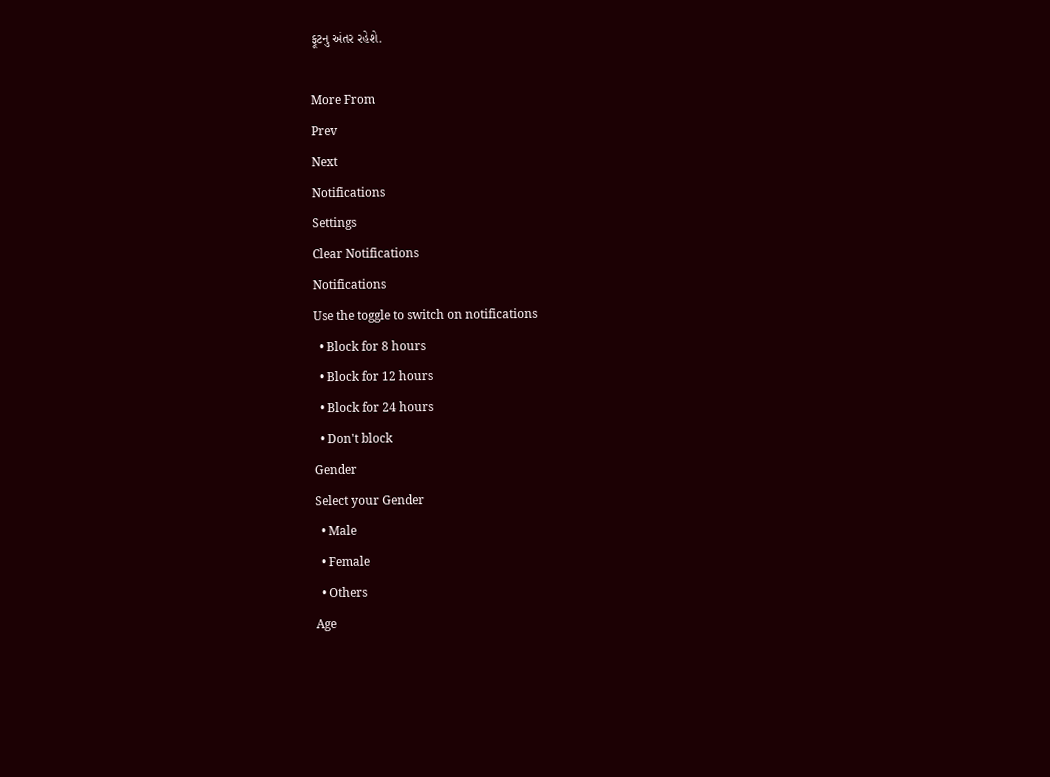ફૂટનુ અંતર રહેશે.

More From
Prev
Next
Notifications
Settings
Clear Notifications
Notifications
Use the toggle to switch on notifications
  • Block for 8 hours
  • Block for 12 hours
  • Block for 24 hours
  • Don't block
Gender
Select your Gender
  • Male
  • Female
  • Others
Age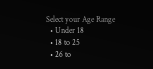Select your Age Range
  • Under 18
  • 18 to 25
  • 26 to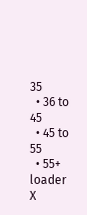35
  • 36 to 45
  • 45 to 55
  • 55+
loader
X